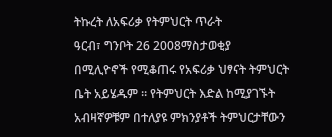ትኩረት ለአፍሪቃ የትምህርት ጥራት
ዓርብ፣ ግንቦት 26 2008ማስታወቂያ
በሚሊዮኖች የሚቆጠሩ የአፍሪቃ ህፃናት ትምህርት ቤት አይሄዱም ። የትምህርት እድል ከሚያገኙት አብዛኛዎቹም በተለያዩ ምክንያቶች ትምህርታቸውን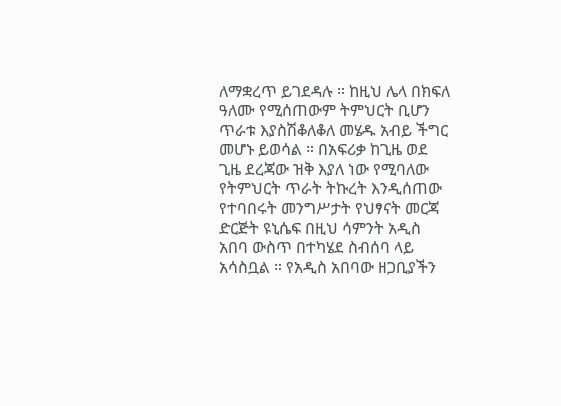ለማቋረጥ ይገደዳሉ ። ከዚህ ሌላ በክፍለ ዓለሙ የሚሰጠውም ትምህርት ቢሆን ጥራቱ እያስሽቆለቆለ መሄዱ አብይ ችግር መሆኑ ይወሳል ። በአፍሪቃ ከጊዜ ወደ ጊዜ ደረጃው ዝቅ እያለ ነው የሚባለው የትምህርት ጥራት ትኩረት እንዲሰጠው የተባበሩት መንግሥታት የህፃናት መርጃ ድርጅት ዩኒሴፍ በዚህ ሳምንት አዲስ አበባ ውስጥ በተካሄደ ስብሰባ ላይ አሳስቧል ። የአዲስ አበባው ዘጋቢያችን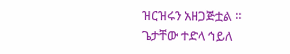ዝርዝሩን አዘጋጅቷል ።
ጌታቸው ተድላ ኅይለ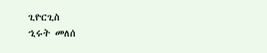ጊዮርጊስ
ኂሩት መለሰ